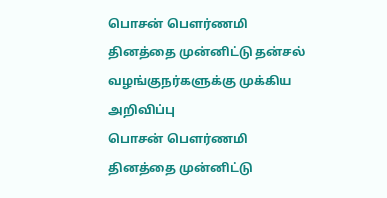பொசன் பௌர்ணமி தினத்தை முன்னிட்டு தன்சல் வழங்குநர்களுக்கு முக்கிய அறிவிப்பு
பொசன் பௌர்ணமி தினத்தை முன்னிட்டு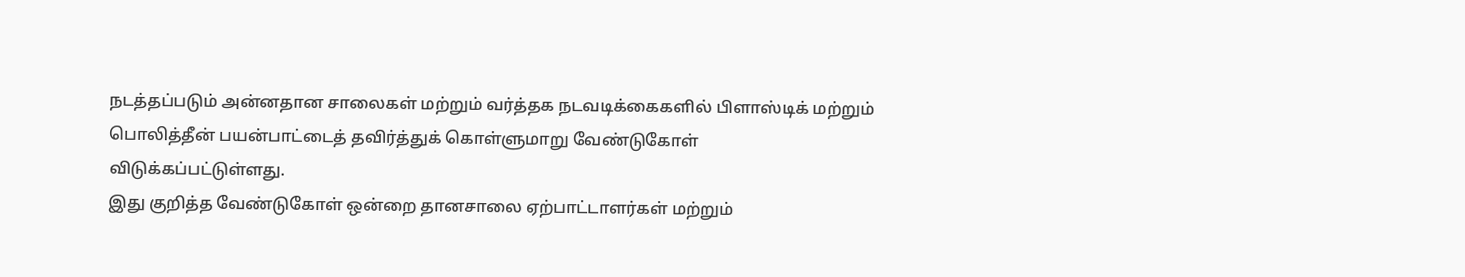நடத்தப்படும் அன்னதான சாலைகள் மற்றும் வர்த்தக நடவடிக்கைகளில் பிளாஸ்டிக் மற்றும் பொலித்தீன் பயன்பாட்டைத் தவிர்த்துக் கொள்ளுமாறு வேண்டுகோள் விடுக்கப்பட்டுள்ளது.
இது குறித்த வேண்டுகோள் ஒன்றை தானசாலை ஏற்பாட்டாளர்கள் மற்றும்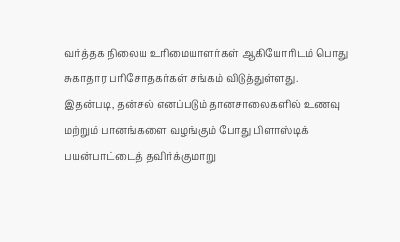வர்த்தக நிலைய உரிமையாளர்கள் ஆகியோரிடம் பொது சுகாதார பரிசோதகர்கள் சங்கம் விடுத்துள்ளது.
இதன்படி, தன்சல் எனப்படும் தானசாலைகளில் உணவு மற்றும் பானங்களை வழங்கும் போது பிளாஸ்டிக் பயன்பாட்டைத் தவிர்க்குமாறு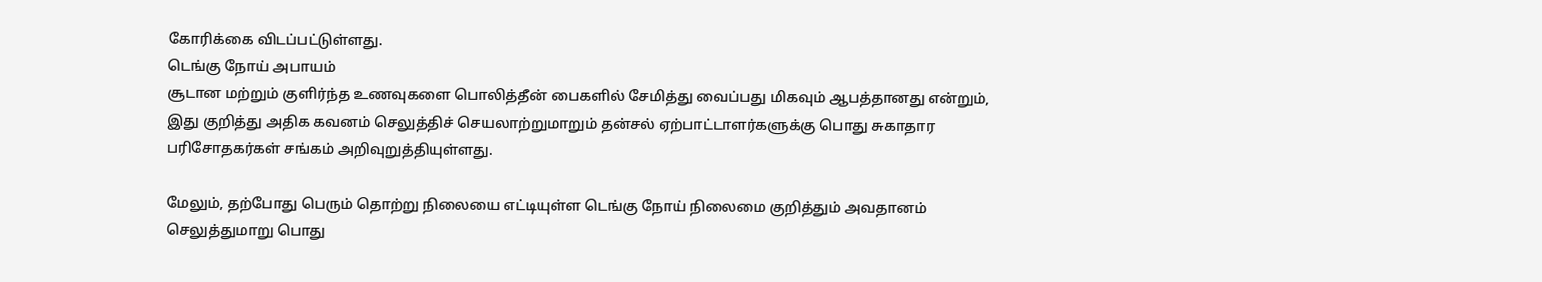கோரிக்கை விடப்பட்டுள்ளது.
டெங்கு நோய் அபாயம்
சூடான மற்றும் குளிர்ந்த உணவுகளை பொலித்தீன் பைகளில் சேமித்து வைப்பது மிகவும் ஆபத்தானது என்றும், இது குறித்து அதிக கவனம் செலுத்திச் செயலாற்றுமாறும் தன்சல் ஏற்பாட்டாளர்களுக்கு பொது சுகாதார பரிசோதகர்கள் சங்கம் அறிவுறுத்தியுள்ளது.

மேலும், தற்போது பெரும் தொற்று நிலையை எட்டியுள்ள டெங்கு நோய் நிலைமை குறித்தும் அவதானம் செலுத்துமாறு பொது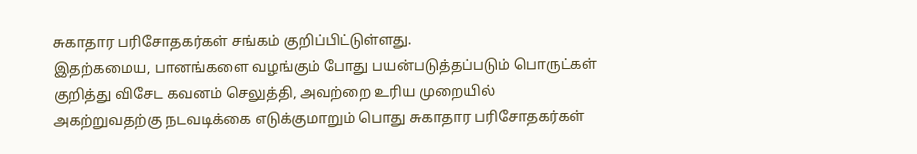சுகாதார பரிசோதகர்கள் சங்கம் குறிப்பிட்டுள்ளது.
இதற்கமைய, பானங்களை வழங்கும் போது பயன்படுத்தப்படும் பொருட்கள் குறித்து விசேட கவனம் செலுத்தி, அவற்றை உரிய முறையில் அகற்றுவதற்கு நடவடிக்கை எடுக்குமாறும் பொது சுகாதார பரிசோதகர்கள்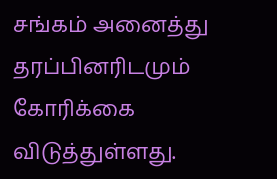சங்கம் அனைத்து தரப்பினரிடமும் கோரிக்கை விடுத்துள்ளது.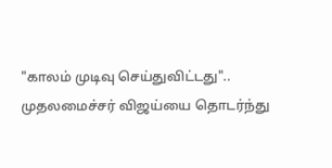"காலம் முடிவு செய்துவிட்டது".. முதலமைச்சர் விஜய்யை தொடர்ந்து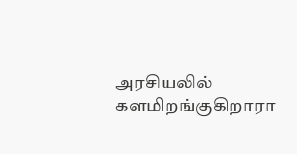அரசியலில் களமிறங்குகிறாரா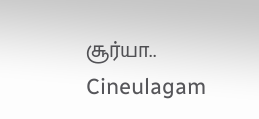சூர்யா.. Cineulagam